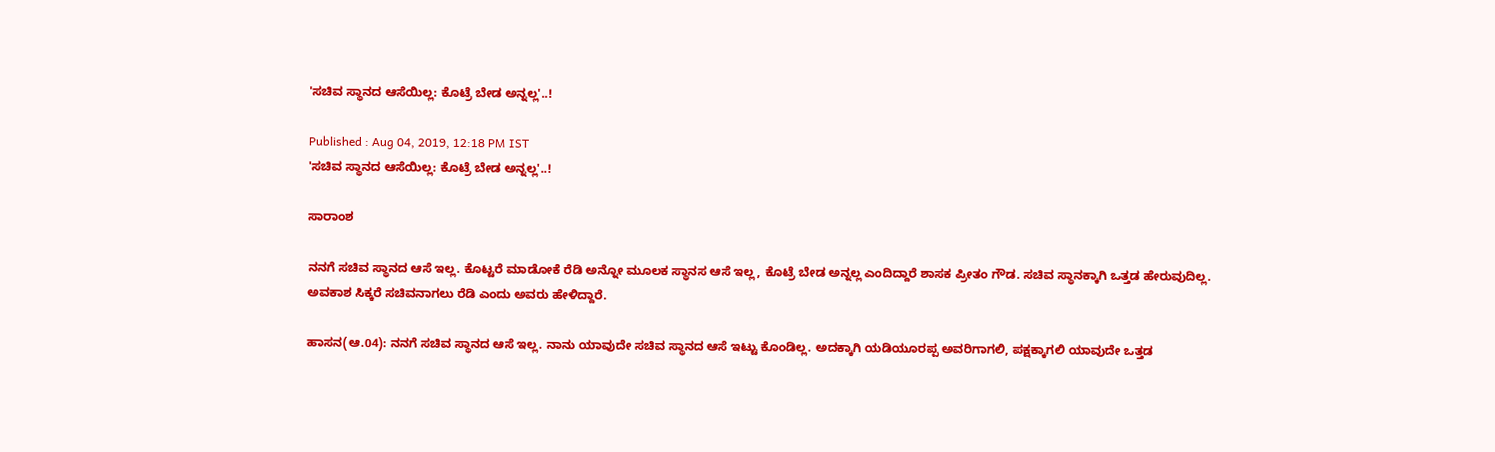'ಸಚಿವ ಸ್ಥಾನದ ಆಸೆಯಿಲ್ಲ: ಕೊಟ್ರೆ ಬೇಡ ಅನ್ನಲ್ಲ'..!

Published : Aug 04, 2019, 12:18 PM IST
'ಸಚಿವ ಸ್ಥಾನದ ಆಸೆಯಿಲ್ಲ: ಕೊಟ್ರೆ ಬೇಡ ಅನ್ನಲ್ಲ'..!

ಸಾರಾಂಶ

ನನಗೆ ಸಚಿವ ಸ್ಥಾನದ ಆಸೆ ಇಲ್ಲ. ಕೊಟ್ಟರೆ ಮಾಡೋಕೆ ರೆಡಿ ಅನ್ನೋ ಮೂಲಕ ಸ್ಥಾನಸ ಆಸೆ ಇಲ್ಲ, ಕೊಟ್ರೆ ಬೇಡ ಅನ್ನಲ್ಲ ಎಂದಿದ್ದಾರೆ ಶಾಸಕ ಪ್ರೀತಂ ಗೌಡ. ಸಚಿವ ಸ್ಥಾನಕ್ಕಾಗಿ ಒತ್ತಡ ಹೇರುವುದಿಲ್ಲ. ಅವಕಾಶ ಸಿಕ್ಕರೆ ಸಚಿವನಾಗಲು ರೆಡಿ ಎಂದು ಅವರು ಹೇಳಿದ್ದಾರೆ.

ಹಾಸನ(ಆ.04): ನನಗೆ ಸಚಿವ ಸ್ಥಾನದ ಆಸೆ ಇಲ್ಲ. ನಾನು ಯಾವುದೇ ಸಚಿವ ಸ್ಥಾನದ ಆಸೆ ಇಟ್ಟು ಕೊಂಡಿಲ್ಲ. ಅದಕ್ಕಾಗಿ ಯಡಿಯೂರಪ್ಪ ಅವರಿಗಾಗಲಿ, ಪಕ್ಷಕ್ಕಾಗಲಿ ಯಾವುದೇ ಒತ್ತಡ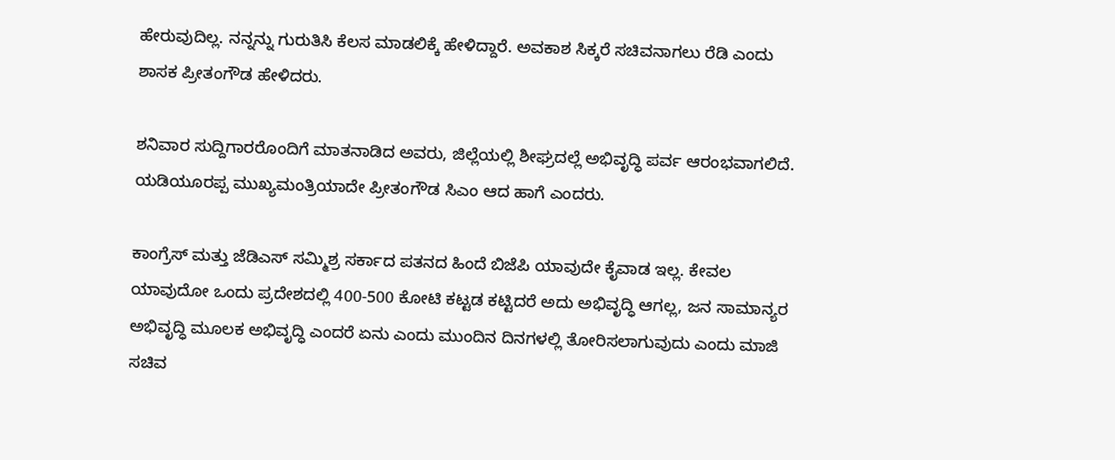ಹೇರುವುದಿಲ್ಲ. ನನ್ನನ್ನು ಗುರುತಿಸಿ ಕೆಲಸ ಮಾಡಲಿಕ್ಕೆ ಹೇಳಿದ್ದಾರೆ. ಅವಕಾಶ ಸಿಕ್ಕರೆ ಸಚಿವನಾಗಲು ರೆಡಿ ಎಂದು ಶಾಸಕ ಪ್ರೀತಂಗೌಡ ಹೇಳಿದರು.

ಶನಿವಾರ ಸುದ್ದಿಗಾರರೊಂದಿಗೆ ಮಾತನಾಡಿದ ಅವರು, ಜಿಲ್ಲೆಯಲ್ಲಿ ಶೀಘ್ರದಲ್ಲೆ ಅಭಿವೃದ್ಧಿ ಪರ್ವ ಆರಂಭವಾಗಲಿದೆ. ಯಡಿಯೂರಪ್ಪ ಮುಖ್ಯಮಂತ್ರಿಯಾದೇ ಪ್ರೀತಂಗೌಡ ಸಿಎಂ ಆದ ಹಾಗೆ ಎಂದರು.

ಕಾಂಗ್ರೆಸ್‌ ಮತ್ತು ಜೆಡಿಎಸ್‌ ಸಮ್ಮಿಶ್ರ ಸರ್ಕಾದ ಪತನದ ಹಿಂದೆ ಬಿಜೆಪಿ ಯಾವುದೇ ಕೈವಾಡ ಇಲ್ಲ. ಕೇವಲ ಯಾವುದೋ ಒಂದು ಪ್ರದೇಶದಲ್ಲಿ 400-500 ಕೋಟಿ ಕಟ್ಟಡ ಕಟ್ಟಿದರೆ ಅದು ಅಭಿವೃದ್ಧಿ ಆಗಲ್ಲ, ಜನ ಸಾಮಾನ್ಯರ ಅಭಿವೃದ್ಧಿ ಮೂಲಕ ಅಭಿವೃದ್ಧಿ ಎಂದರೆ ಏನು ಎಂದು ಮುಂದಿನ ದಿನಗಳಲ್ಲಿ ತೋರಿಸಲಾಗುವುದು ಎಂದು ಮಾಜಿ ಸಚಿವ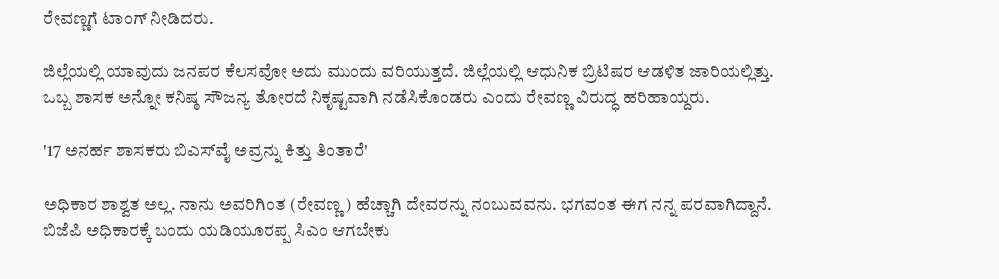ರೇವಣ್ಣಗೆ ಟಾಂಗ್‌ ನೀಡಿದರು.

ಜಿಲ್ಲೆಯಲ್ಲಿ ಯಾವುದು ಜನಪರ ಕೆಲಸವೋ ಅದು ಮುಂದು ವರಿಯುತ್ತದೆ. ಜಿಲ್ಲೆಯಲ್ಲಿ ಆಧುನಿಕ ಬ್ರಿಟಿಷರ ಆಡಳಿತ ಜಾರಿಯಲ್ಲಿತ್ತು. ಒಬ್ಬ ಶಾಸಕ ಅನ್ನೋ ಕನಿಷ್ಠ ಸೌಜನ್ಯ ತೋರದೆ ನಿಕೃಷ್ಟವಾಗಿ ನಡೆಸಿಕೊಂಡರು ಎಂದು ರೇವಣ್ಣ ವಿರುದ್ಧ ಹರಿಹಾಯ್ದರು.

'17 ಅನರ್ಹ ಶಾಸಕರು ಬಿಎಸ್‌ವೈ ಅವ್ರನ್ನು ಕಿತ್ತು ತಿಂತಾರೆ'

ಅಧಿಕಾರ ಶಾಶ್ವತ ಅಲ್ಲ. ನಾನು ಅವರಿಗಿಂತ (ರೇವಣ್ಣ) ಹೆಚ್ಚಾಗಿ ದೇವರನ್ನು ನಂಬುವವನು. ಭಗವಂತ ಈಗ ನನ್ನ ಪರವಾಗಿದ್ದಾನೆ. ಬಿಜೆಪಿ ಅಧಿಕಾರಕ್ಕೆ ಬಂದು ಯಡಿಯೂರಪ್ಪ ಸಿಎಂ ಆಗಬೇಕು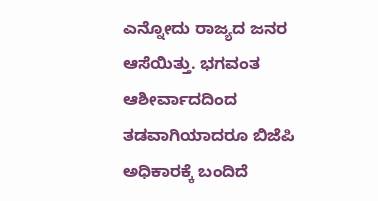ಎನ್ನೋದು ರಾಜ್ಯದ ಜನರ ಆಸೆಯಿತ್ತು. ಭಗವಂತ ಆಶೀರ್ವಾದದಿಂದ ತಡವಾಗಿಯಾದರೂ ಬಿಜೆಪಿ ಅಧಿಕಾರಕ್ಕೆ ಬಂದಿದೆ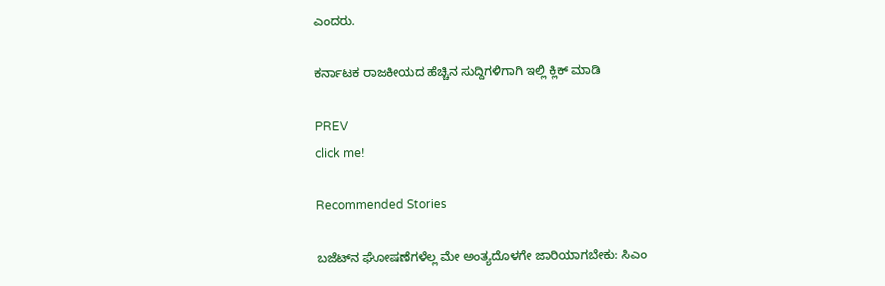ಎಂದರು.

ಕರ್ನಾಟಕ ರಾಜಕೀಯದ ಹೆಚ್ಚಿನ ಸುದ್ದಿಗಳಿಗಾಗಿ ಇಲ್ಲಿ ಕ್ಲಿಕ್ ಮಾಡಿ

PREV
click me!

Recommended Stories

ಬಜೆಟ್‌ನ ಘೋಷಣೆಗಳೆಲ್ಲ ಮೇ ಅಂತ್ಯದೊಳಗೇ ಜಾರಿಯಾಗಬೇಕು: ಸಿಎಂ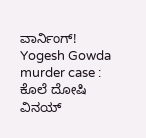ವಾರ್ನಿಂಗ್!
Yogesh Gowda murder case : ಕೊಲೆ ದೋಷಿ ವಿನಯ್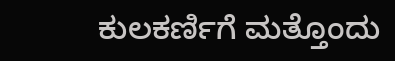ಕುಲಕರ್ಣಿಗೆ ಮತ್ತೊಂದು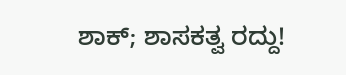ಶಾಕ್; ಶಾಸಕತ್ವ ರದ್ದು!